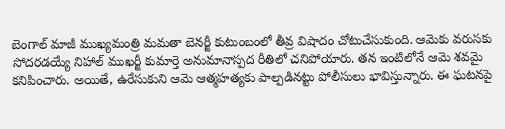బెంగాల్ మాజీ ముఖ్యమంత్రి మమతా బెనర్జీ కుటుంబంలో తీవ్ర విషాదం చోటుచేసుకుంది. ఆమెకు వరుసకు సోదరడయ్యే నిహాల్ ముఖర్జీ కుమార్తె అనుమానాస్పద రీతిలో చనిపోయారు. తన ఇంటిలోనే ఆమె శవమై కనిపించారు. అయితే, ఉరేసుకుని ఆమె ఆత్మహత్యకు పాల్పడినట్టు పోలీసులు భావిస్తున్నారు. ఈ ఘటనపై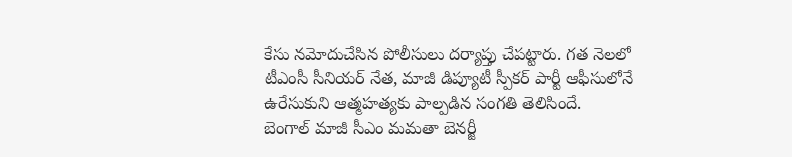కేసు నమోదుచేసిన పోలీసులు దర్యాప్తు చేపట్టారు. గత నెలలో టీఎంసీ సీనియర్ నేత, మాజీ డిప్యూటీ స్పీకర్ పార్టీ ఆఫీసులోనే ఉరేసుకుని ఆత్మహత్యకు పాల్పడిన సంగతి తెలిసిందే.
బెంగాల్ మాజీ సీఎం మమతా బెనర్జీ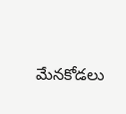మేనకోడలు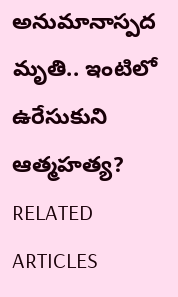అనుమానాస్పద మృతి.. ఇంటిలో ఉరేసుకుని ఆత్మహత్య?
RELATED ARTICLES